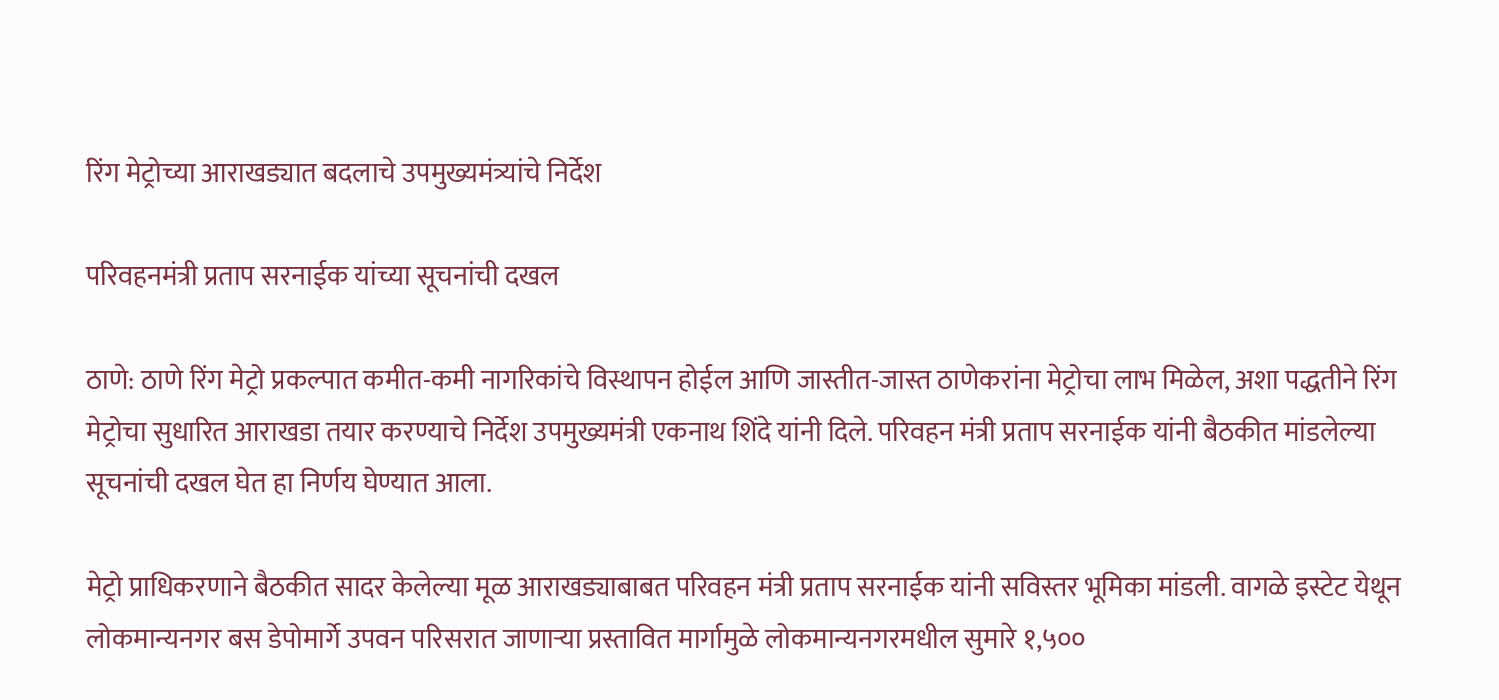रिंग मेट्रोच्या आराखड्यात बदलाचे उपमुख्यमंत्र्यांचे निर्देश

परिवहनमंत्री प्रताप सरनाईक यांच्या सूचनांची दखल

ठाणे: ठाणे रिंग मेट्रो प्रकल्पात कमीत-कमी नागरिकांचे विस्थापन होईल आणि जास्तीत-जास्त ठाणेकरांना मेट्रोचा लाभ मिळेल, अशा पद्धतीने रिंग मेट्रोचा सुधारित आराखडा तयार करण्याचे निर्देश उपमुख्यमंत्री एकनाथ शिंदे यांनी दिले. परिवहन मंत्री प्रताप सरनाईक यांनी बैठकीत मांडलेल्या सूचनांची दखल घेत हा निर्णय घेण्यात आला.

मेट्रो प्राधिकरणाने बैठकीत सादर केलेल्या मूळ आराखड्याबाबत परिवहन मंत्री प्रताप सरनाईक यांनी सविस्तर भूमिका मांडली. वागळे इस्टेट येथून लोकमान्यनगर बस डेपोमार्गे उपवन परिसरात जाणाऱ्या प्रस्तावित मार्गामुळे लोकमान्यनगरमधील सुमारे १,५००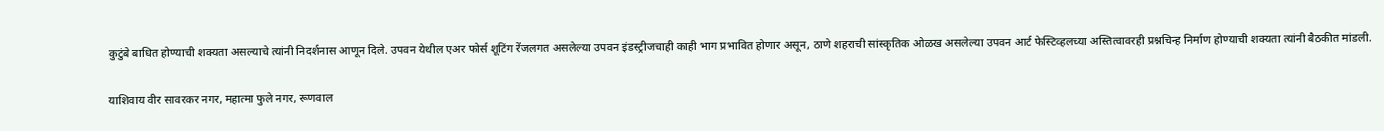कुटुंबे बाधित होण्याची शक्यता असल्याचे त्यांनी निदर्शनास आणून दिले. उपवन येथील एअर फोर्स शूटिंग रेंजलगत असलेल्या उपवन इंडस्ट्रीजचाही काही भाग प्रभावित होणार असून, ठाणे शहराची सांस्कृतिक ओळख असलेल्या उपवन आर्ट फेस्टिव्हलच्या अस्तित्वावरही प्रश्नचिन्ह निर्माण होण्याची शक्यता त्यांनी बैठकीत मांडली.

याशिवाय वीर सावरकर नगर, महात्मा फुले नगर, रूणवाल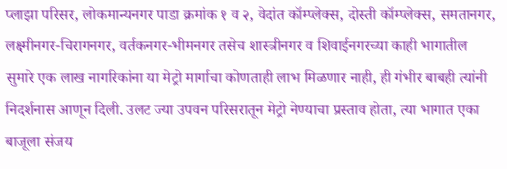प्लाझा परिसर, लोकमान्यनगर पाडा क्रमांक १ व २, वेदांत कॉम्प्लेक्स, दोस्ती कॉम्प्लेक्स, समतानगर, लक्ष्मीनगर-चिरागनगर, वर्तकनगर-भीमनगर तसेच शास्त्रीनगर व शिवाईनगरच्या काही भागातील सुमारे एक लाख नागरिकांना या मेट्रो मार्गाचा कोणताही लाभ मिळणार नाही, ही गंभीर बाबही त्यांनी निदर्शनास आणून दिली. उलट ज्या उपवन परिसरातून मेट्रो नेण्याचा प्रस्ताव होता, त्या भागात एका बाजूला संजय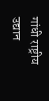गांधी राष्ट्रीय उद्यान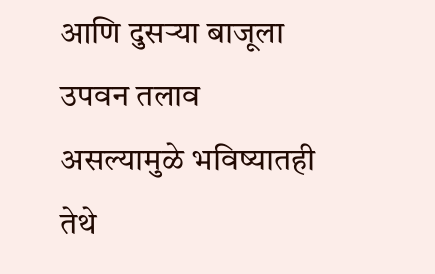आणि दुसऱ्या बाजूला उपवन तलाव असल्यामुळे भविष्यातही तेथे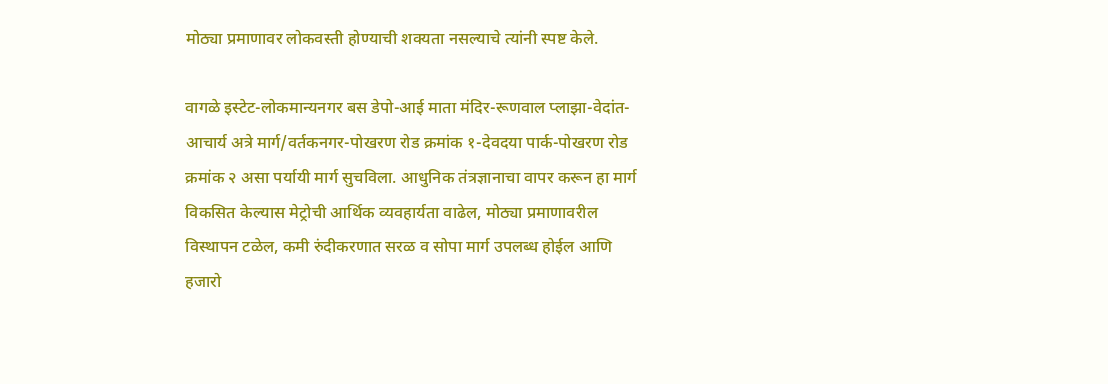मोठ्या प्रमाणावर लोकवस्ती होण्याची शक्यता नसल्याचे त्यांनी स्पष्ट केले.

वागळे इस्टेट-लोकमान्यनगर बस डेपो-आई माता मंदिर-रूणवाल प्लाझा-वेदांत-आचार्य अत्रे मार्ग/वर्तकनगर-पोखरण रोड क्रमांक १-देवदया पार्क-पोखरण रोड क्रमांक २ असा पर्यायी मार्ग सुचविला. आधुनिक तंत्रज्ञानाचा वापर करून हा मार्ग विकसित केल्यास मेट्रोची आर्थिक व्यवहार्यता वाढेल, मोठ्या प्रमाणावरील विस्थापन टळेल, कमी रुंदीकरणात सरळ व सोपा मार्ग उपलब्ध होईल आणि हजारो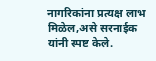नागरिकांना प्रत्यक्ष लाभ मिळेल,असे सरनाईक यांनी स्पष्ट केले.